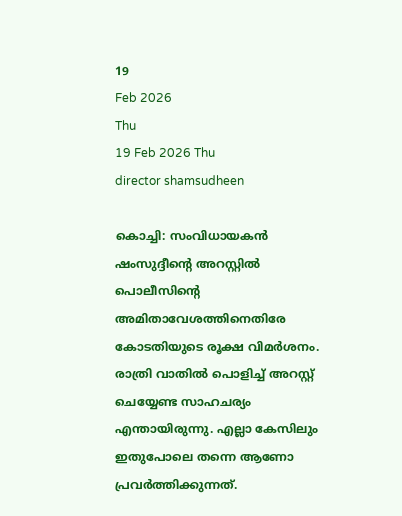19
Feb 2026
Thu
19 Feb 2026 Thu
director shamsudheen

കൊച്ചി: സംവിധായകന്‍ ഷംസുദ്ദീന്റെ അറസ്റ്റില്‍ പൊലീസിന്റെ അമിതാവേശത്തിനെതിരേ കോടതിയുടെ രൂക്ഷ വിമര്‍ശനം. രാത്രി വാതില്‍ പൊളിച്ച് അറസ്റ്റ് ചെയ്യേണ്ട സാഹചര്യം എന്തായിരുന്നു. എല്ലാ കേസിലും ഇതുപോലെ തന്നെ ആണോ പ്രവര്‍ത്തിക്കുന്നത്.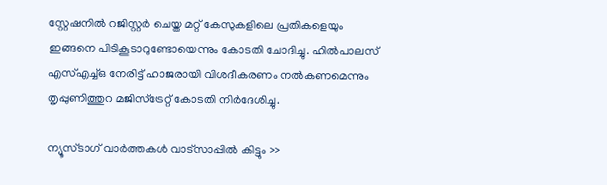സ്റ്റേഷനില്‍ റജിസ്റ്റര്‍ ചെയ്ത മറ്റ് കേസുകളിലെ പ്രതികളെയും ഇങ്ങനെ പിടികൂടാറുണ്ടോയെന്നും കോടതി ചോദിച്ചു. ഹില്‍പാലസ് എസ്എച്ച്ഒ നേരിട്ട് ഹാജരായി വിശദീകരണം നല്‍കണമെന്നും തൃപ്പുണിത്തുറ മജിസ്ട്രേറ്റ് കോടതി നിര്‍ദേശിച്ചു.

ന്യൂസ്ടാഗ് വാര്‍ത്തകള്‍ വാട്‌സാപ്പില്‍ കിട്ടും >>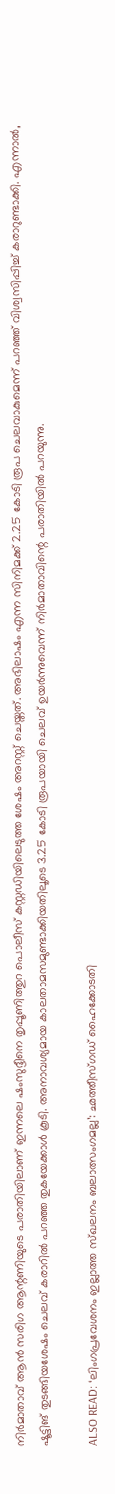നിര്‍മാതാവ് ആന്‍ സരിഗ ആന്റണിയുടെ പരാതിയിലാണ് ഇന്നലെ ഷംസുദ്ദീനെ തൃപ്പൂണിത്തുറ പൊലീസ് കസ്റ്റഡിയിലെടുത്ത ശേഷം അറസ്റ്റ് ചെയ്തത്. അഭിലാഷം എന്ന സിനിമക്ക് 2.25 കോടി രൂപ ചെലവാകുമെന്ന് പറഞ്ഞ് വിശ്വസിപ്പിച്ച് കരാറുണ്ടാക്കി. എന്നാല്‍, ഷൂട്ടിങ് തുടങ്ങിയശേഷം ചെലവ് കരാറില്‍ പറഞ്ഞ തുകയേക്കാള്‍ കൂടി. അനാവശ്യമായ കാലതാമസമുണ്ടാക്കിയതിലൂടെ 3.25 കോടി രൂപയായി ചെലവ് ഉയര്‍ന്നുവെന്ന് നിര്‍മാതാവിന്റെ പരാതിയില്‍ പറയുന്നു.

ALSO READ: ‘ലിംഗപ്രവേശനം ഇല്ലാത്ത സ്ഖലനം ബലാത്സംഗമല്ല’: ഛത്തീസ്ഗഡ് ഹൈക്കോടതി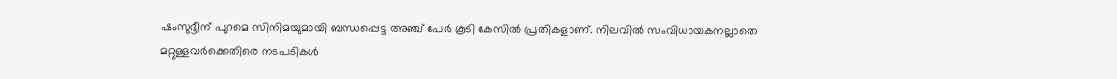ഷംസുദ്ദീന് പുറമെ സിനിമയുമായി ബന്ധപ്പെട്ട അഞ്ച് പേര്‍ കൂടി കേസില്‍ പ്രതികളാണ്. നിലവില്‍ സംവിധായകനല്ലാതെ മറ്റുള്ളവര്‍ക്കെതിരെ നടപടികള്‍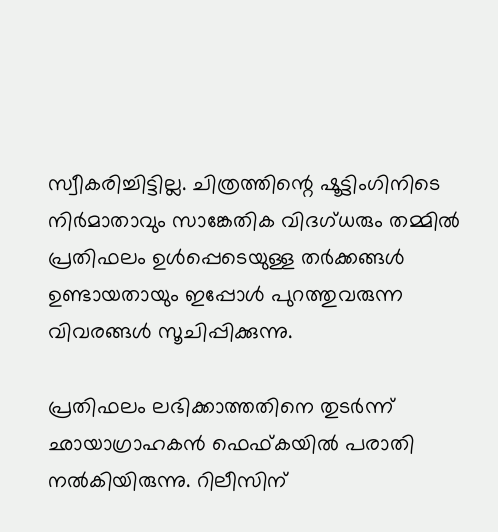സ്വീകരിച്ചിട്ടില്ല. ചിത്രത്തിന്റെ ഷൂട്ടിംഗിനിടെ നിര്‍മാതാവും സാങ്കേതിക വിദഗ്ധരും തമ്മില്‍ പ്രതിഫലം ഉള്‍പ്പെടെയുള്ള തര്‍ക്കങ്ങള്‍ ഉണ്ടായതായും ഇപ്പോള്‍ പുറത്തുവരുന്ന വിവരങ്ങള്‍ സൂചിപ്പിക്കുന്നു.

പ്രതിഫലം ലഭിക്കാത്തതിനെ തുടര്‍ന്ന് ഛായാഗ്രാഹകന്‍ ഫെഫ്കയില്‍ പരാതി നല്‍കിയിരുന്നു. റിലീസിന്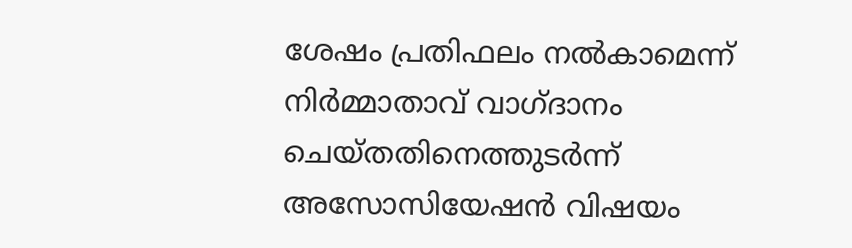ശേഷം പ്രതിഫലം നല്‍കാമെന്ന് നിര്‍മ്മാതാവ് വാഗ്ദാനം ചെയ്തതിനെത്തുടര്‍ന്ന് അസോസിയേഷന്‍ വിഷയം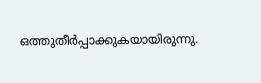ഒത്തുതീര്‍പ്പാക്കുകയായിരുന്നു.